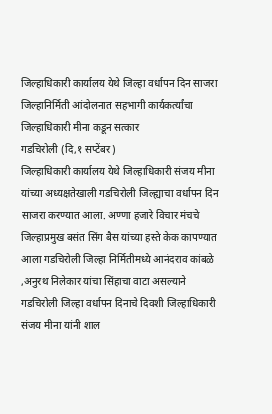जिल्हाधिकारी कार्यालय येथे जिल्हा वर्धापन दिन साजरा
जिल्हानिर्मिती आंदोलनात सहभागी कार्यकर्त्यांचा जिल्हाधिकारी मीना कडून सत्कार
गडचिरोली (दि,१ सप्टेंबर)
जिल्हाधिकारी कार्यालय येथे जिल्हाधिकारी संजय मीना यांच्या अध्यक्षतेखाली गडचिरोली जिल्ह्याचा वर्धापन दिन साजरा करण्यात आला. अण्णा हजारे विचार मंचचे जिल्हाप्रमुख बसंत सिंग बैस यांच्या हस्ते केक कापण्यात आला गडचिरोली जिल्हा निर्मितीमध्ये आनंदराव कांबळे ,अनुरथ निलेकार यांचा सिंहाचा वाटा असल्याने गडचिरोली जिल्हा वर्धापन दिनाचे दिवशी जिल्हाधिकारी संजय मीना यांनी शाल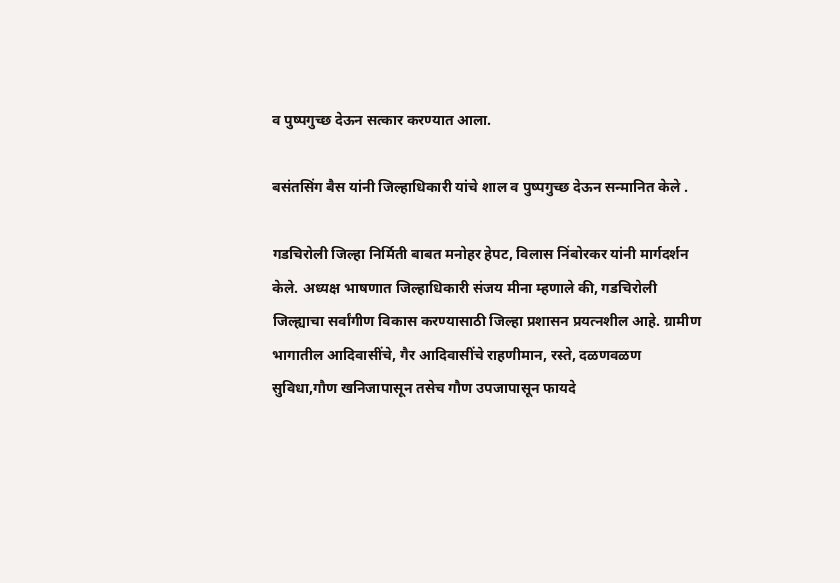व पुष्पगुच्छ देऊन सत्कार करण्यात आला.

बसंतसिंग बैस यांनी जिल्हाधिकारी यांचे शाल व पुष्पगुच्छ देऊन सन्मानित केले .

गडचिरोली जिल्हा निर्मिती बाबत मनोहर हेपट, विलास निंबोरकर यांनी मार्गदर्शन केले. अध्यक्ष भाषणात जिल्हाधिकारी संजय मीना म्हणाले की, गडचिरोली जिल्ह्याचा सर्वांगीण विकास करण्यासाठी जिल्हा प्रशासन प्रयत्नशील आहे. ग्रामीण भागातील आदिवासींचे, गैर आदिवासींचे राहणीमान, रस्ते, दळणवळण सुविधा,गौण खनिजापासून तसेच गौण उपजापासून फायदे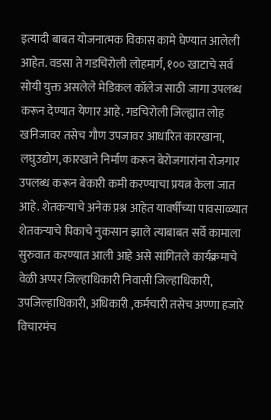इत्यादी बाबत योजनात्मक विकास कामे घेण्यात आलेली आहेत. वडसा ते गडचिरोली लोहमार्ग, १०० खाटाचे सर्व सोयी युक्त असलेले मेडिकल कॉलेज साठी जागा उपलब्ध करून देण्यात येणार आहे. गडचिरोली जिल्ह्यात लोह खनिजावर तसेच गौण उपजावर आधारित कारखाना, लघुउद्योग, कारखाने निर्माण करून बेरोजगारांना रोजगार उपलब्ध करून बेकारी कमी करण्याचा प्रयत्न केला जात आहे. शेतकऱ्याचे अनेक प्रश्न आहेत यावर्षीच्या पावसाळ्यात शेतकऱ्याचे पिकाचे नुकसान झाले त्याबाबत सर्वे कामाला सुरुवात करण्यात आली आहे असे सांगितले कार्यक्रमाचे वेळी अप्पर जिल्हाधिकारी निवासी जिल्हाधिकारी, उपजिल्हाधिकारी, अधिकारी ,कर्मचारी तसेच अण्णा हजारे विचारमंच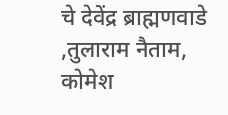चे देवेंद्र ब्राह्मणवाडे ,तुलाराम नैताम, कोमेश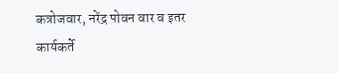कत्रोजवार, नरेंद्र पोवन वार व इतर कार्यकर्ते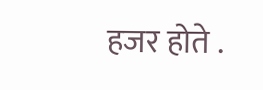हजर होते .